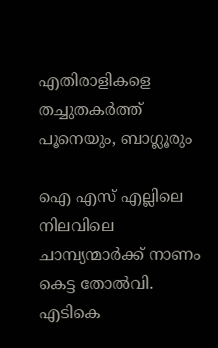എതിരാളികളെ തച്ചുതകർത്ത് പൂനെയും, ബാഗ്ലൂരും

ഐ എസ് എല്ലിലെ നിലവിലെ ചാമ്പ്യന്മാർക്ക് നാണം കെട്ട തോൽവി. എടികെ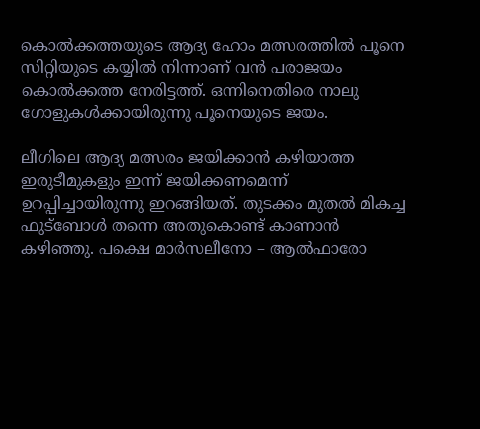കൊൽക്കത്തയുടെ ആദ്യ ഹോം മത്സരത്തിൽ പൂനെ സിറ്റിയുടെ കയ്യിൽ നിന്നാണ് വൻ പരാജയം കൊൽക്കത്ത നേരിട്ടത്ത്. ഒന്നിനെതിരെ നാലു ഗോളുകൾക്കായിരുന്നു പൂനെയുടെ ജയം.

ലീഗിലെ ആദ്യ മത്സരം ജയിക്കാൻ കഴിയാത്ത ഇരുടീമുകളും ഇന്ന് ജയിക്കണമെന്ന് ഉറപ്പിച്ചായിരുന്നു ഇറങ്ങിയത്. തുടക്കം മുതൽ മികച്ച ഫുട്ബോൾ തന്നെ അതുകൊണ്ട് കാണാൻ കഴിഞ്ഞു. പക്ഷെ മാർസലീനോ – ആൽഫാരോ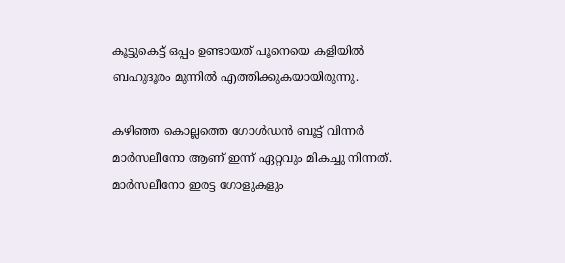കൂട്ടുകെട്ട് ഒപ്പം ഉണ്ടായത് പൂനെയെ കളിയിൽ ബഹുദൂരം മുന്നിൽ എത്തിക്കുകയായിരുന്നു.

കഴിഞ്ഞ കൊല്ലത്തെ ഗോൾഡൻ ബൂട്ട് വിന്നർ മാർസലീനോ ആണ് ഇന്ന് ഏറ്റവും മികച്ചു നിന്നത്. മാർസലീനോ ഇരട്ട ഗോളുകളും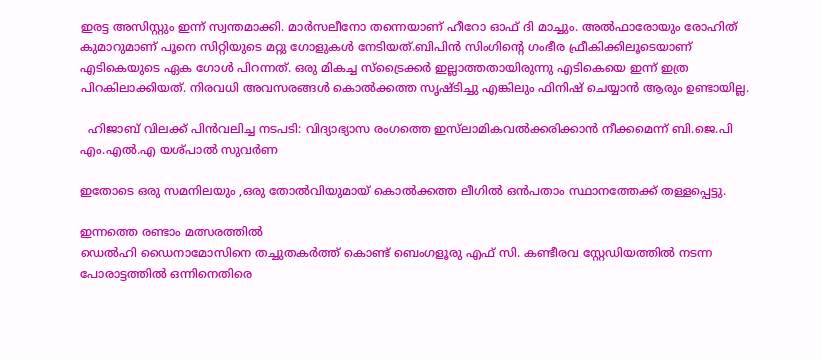ഇരട്ട അസിസ്റ്റും ഇന്ന് സ്വന്തമാക്കി. മാർസലീനോ തന്നെയാണ് ഹീറോ ഓഫ് ദി മാച്ചും. അൽഫാരോയും രോഹിത് കുമാറുമാണ് പൂനെ സിറ്റിയുടെ മറ്റു ഗോളുകൾ നേടിയത്.ബിപിൻ സിംഗിന്റെ ഗംഭീര ഫ്രീകിക്കിലൂടെയാണ്  എടികെയുടെ ഏക ഗോൾ പിറന്നത്. ഒരു മികച്ച സ്ട്രൈക്കർ ഇല്ലാത്തതായിരുന്നു എടികെയെ ഇന്ന് ഇത്ര പിറകിലാക്കിയത്. നിരവധി അവസരങ്ങൾ കൊൽക്കത്ത സൃഷ്ടിച്ചു എങ്കിലും ഫിനിഷ് ചെയ്യാൻ ആരും ഉണ്ടായില്ല.

  ഹിജാബ് വിലക്ക് പിൻവലിച്ച നടപടി: വിദ്യാഭ്യാസ രംഗത്തെ ഇസ്‌ലാമികവൽക്കരിക്കാൻ നീക്കമെന്ന് ബി.ജെ.പി എം.എൽ.എ യശ്പാൽ സുവർണ

ഇതോടെ ഒരു സമനിലയും ,ഒരു തോൽവിയുമായ് കൊൽക്കത്ത ലീഗിൽ ഒൻപതാം സ്ഥാനത്തേക്ക് തള്ളപ്പെട്ടു.

ഇന്നത്തെ രണ്ടാം മത്സരത്തിൽ
ഡെൽഹി ഡൈനാമോസിനെ തച്ചുതകർത്ത് കൊണ്ട് ബെംഗളൂരു എഫ് സി. കണ്ടീരവ സ്റ്റേഡിയത്തിൽ നടന്ന പോരാട്ടത്തിൽ ഒന്നിനെതിരെ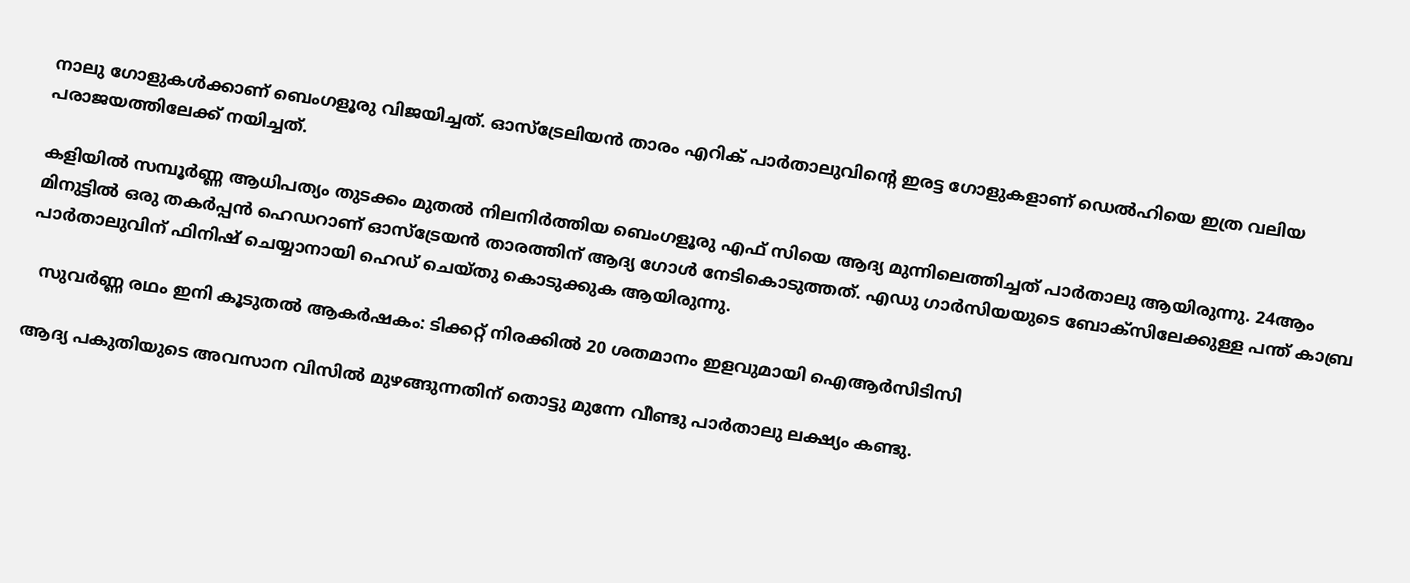നാലു ഗോളുകൾക്കാണ് ബെംഗളൂരു വിജയിച്ചത്. ഓസ്ട്രേലിയൻ താരം എറിക് പാർതാലുവിന്റെ ഇരട്ട ഗോളുകളാണ് ഡെൽഹിയെ ഇത്ര വലിയ പരാജയത്തിലേക്ക് നയിച്ചത്.

കളിയിൽ സമ്പൂർണ്ണ ആധിപത്യം തുടക്കം മുതൽ നിലനിർത്തിയ ബെംഗളൂരു എഫ് സിയെ ആദ്യ മുന്നിലെത്തിച്ചത് പാർതാലു ആയിരുന്നു. 24ആം മിനുട്ടിൽ ഒരു തകർപ്പൻ ഹെഡറാണ് ഓസ്ട്രേയൻ താരത്തിന് ആദ്യ ഗോൾ നേടികൊടുത്തത്. എഡു ഗാർസിയയുടെ ബോക്സിലേക്കുള്ള പന്ത് കാബ്ര പാർതാലുവിന് ഫിനിഷ് ചെയ്യാനായി ഹെഡ് ചെയ്തു കൊടുക്കുക ആയിരുന്നു.

  സുവർണ്ണ രഥം ഇനി കൂടുതൽ ആകർഷകം: ടിക്കറ്റ് നിരക്കിൽ 20 ശതമാനം ഇളവുമായി ഐആർസിടിസി

ആദ്യ പകുതിയുടെ അവസാന വിസിൽ മുഴങ്ങുന്നതിന് തൊട്ടു മുന്നേ വീണ്ടു പാർതാലു ലക്ഷ്യം കണ്ടു.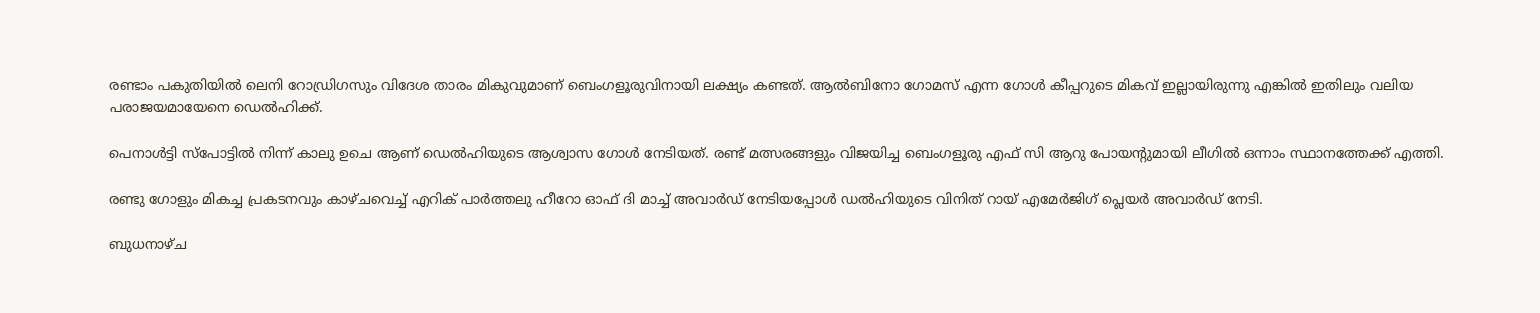രണ്ടാം പകുതിയിൽ ലെനി റോഡ്രിഗസും വിദേശ താരം മികുവുമാണ് ബെംഗളൂരുവിനായി ലക്ഷ്യം കണ്ടത്. ആൽബിനോ ഗോമസ് എന്ന ഗോൾ കീപ്പറുടെ മികവ് ഇല്ലായിരുന്നു എങ്കിൽ ഇതിലും വലിയ പരാജയമായേനെ ഡെൽഹിക്ക്.

പെനാൾട്ടി സ്പോട്ടിൽ നിന്ന് കാലു ഉചെ ആണ് ഡെൽഹിയുടെ ആശ്വാസ ഗോൾ നേടിയത്. രണ്ട് മത്സരങ്ങളും വിജയിച്ച ബെംഗളൂരു എഫ് സി ആറു പോയന്റുമായി ലീഗിൽ ഒന്നാം സ്ഥാനത്തേക്ക് എത്തി.

രണ്ടു ഗോളും മികച്ച പ്രകടനവും കാഴ്ചവെച്ച് എറിക് പാർത്തലു ഹീറോ ഓഫ് ദി മാച്ച് അവാർഡ് നേടിയപ്പോൾ ഡൽഹിയുടെ വിനിത് റായ് എമേർജിഗ് പ്ലെയർ അവാർഡ് നേടി.

ബുധനാഴ്ച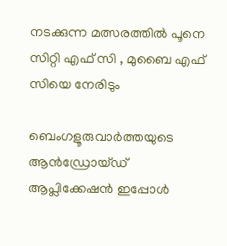നടക്കുന്ന മത്സരത്തിൽ പൂനെ സിറ്റി എഫ് സി , മുബൈ എഫ് സിയെ നേരിടും

ബെംഗളൂരുവാർത്തയുടെ ആൻഡ്രോയ്ഡ് ആപ്ലിക്കേഷൻ ഇപ്പോൾ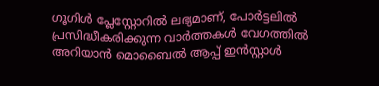ഗൂഗിൾ പ്ലേസ്റ്റോറിൽ ലഭ്യമാണ്, പോർട്ടലിൽ പ്രസിദ്ധീകരിക്കുന്ന വാർത്തകൾ വേഗത്തിൽ അറിയാൻ മൊബൈൽ ആപ്പ് ഇൻസ്റ്റാൾ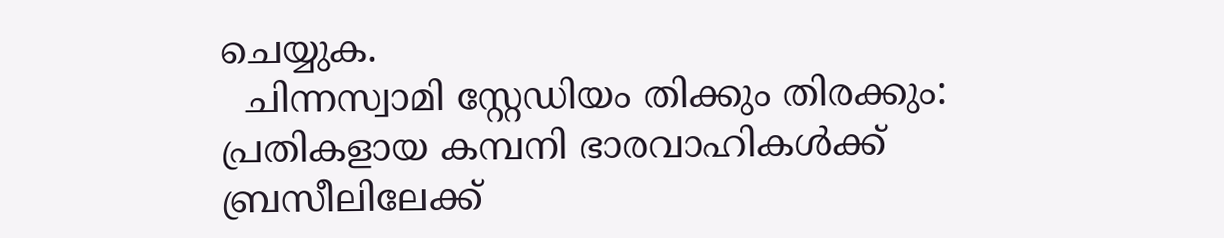ചെയ്യുക.
  ചിന്നസ്വാമി സ്റ്റേഡിയം തിക്കും തിരക്കും: പ്രതികളായ കമ്പനി ഭാരവാഹികൾക്ക് ബ്രസീലിലേക്ക്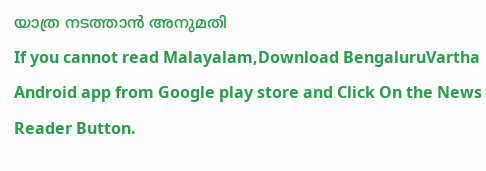യാത്ര നടത്താൻ അനുമതി
If you cannot read Malayalam,Download BengaluruVartha Android app from Google play store and Click On the News Reader Button.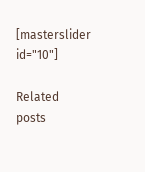[masterslider id="10"]

Related posts